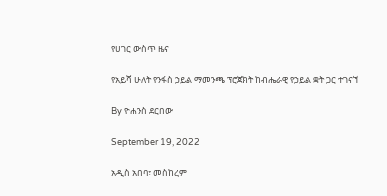የሀገር ውስጥ ዜና

የአይሻ ሁለት የንፋስ ኃይል ማመንጫ ፕሮጀክት ከብሔራዊ የኃይል ቋት ጋር ተገናኘ

By ዮሐንስ ደርበው

September 19, 2022

አዲስ አበባ፣ መስከረም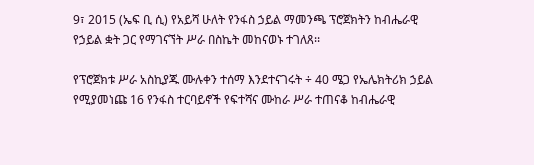9፣ 2015 (ኤፍ ቢ ሲ) የአይሻ ሁለት የንፋስ ኃይል ማመንጫ ፕሮጀክትን ከብሔራዊ የኃይል ቋት ጋር የማገናኘት ሥራ በስኬት መከናወኑ ተገለጸ፡፡

የፕሮጀክቱ ሥራ አስኪያጁ ሙሉቀን ተሰማ እንደተናገሩት ÷ 40 ሜጋ የኤሌክትሪክ ኃይል የሚያመነጩ 16 የንፋስ ተርባይኖች የፍተሻና ሙከራ ሥራ ተጠናቆ ከብሔራዊ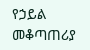የኃይል መቆጣጠሪያ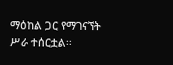ማዕከል ጋር የማገናኘት ሥራ ተሰርቷል፡፡